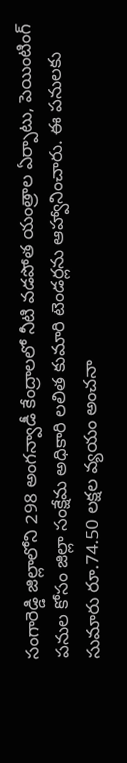సంగారెడ్డి జిల్లాలోని 298 అంగన్వాడీ కేంద్రాలలో నీటి వడపోత యంత్రాల ఏర్పాటు, పెయింటింగ్ పనుల కోసం జిల్లా సంక్షేమ అధికారి లలిత కుమారి టెండర్లను ఆహ్వానించారు. ఈ పనులకు సుమారు రూ.74.50 లక్షల వ్యయం అంచనా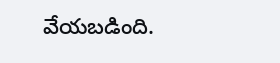వేయబడింది.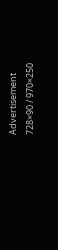Advertisement
728×90 / 970×250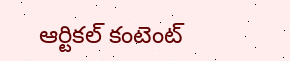ఆర్టికల్ కంటెంట్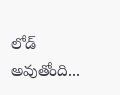లోడ్ అవుతోంది...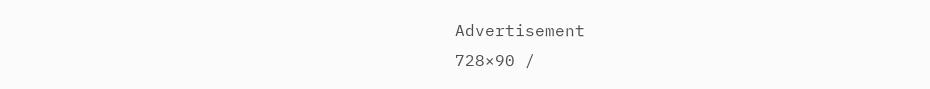Advertisement
728×90 /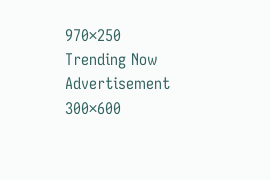970×250
Trending Now
Advertisement
300×600